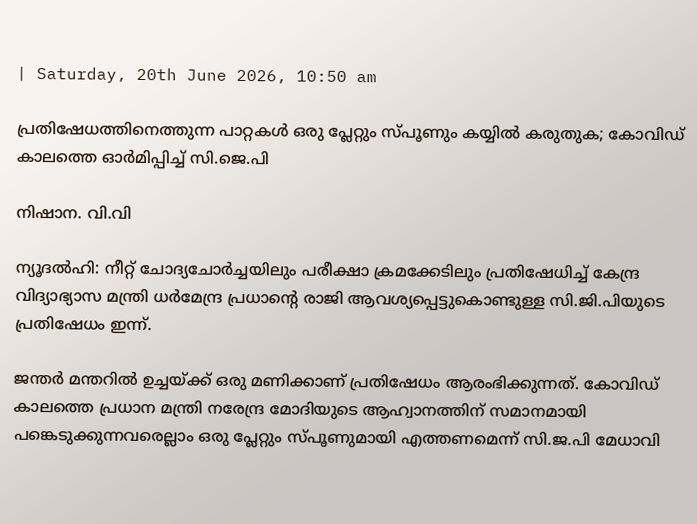| Saturday, 20th June 2026, 10:50 am

പ്രതിഷേധത്തിനെത്തുന്ന പാറ്റകള്‍ ഒരു പ്ലേറ്റും സ്പൂണും കയ്യില്‍ കരുതുക; കോവിഡ് കാലത്തെ ഓര്‍മിപ്പിച്ച് സി.ജെ.പി

നിഷാന. വി.വി

ന്യൂദല്‍ഹി: നീറ്റ് ചോദ്യചോര്‍ച്ചയിലും പരീക്ഷാ ക്രമക്കേടിലും പ്രതിഷേധിച്ച് കേന്ദ്ര വിദ്യാഭ്യാസ മന്ത്രി ധര്‍മേന്ദ്ര പ്രധാന്റെ രാജി ആവശ്യപ്പെട്ടുകൊണ്ടുള്ള സി.ജി.പിയുടെ പ്രതിഷേധം ഇന്ന്.

ജന്തര്‍ മന്തറില്‍ ഉച്ചയ്ക്ക് ഒരു മണിക്കാണ് പ്രതിഷേധം ആരംഭിക്കുന്നത്. കോവിഡ് കാലത്തെ പ്രധാന മന്ത്രി നരേന്ദ്ര മോദിയുടെ ആഹ്വാനത്തിന് സമാനമായി പങ്കെടുക്കുന്നവരെല്ലാം ഒരു പ്ലേറ്റും സ്പൂണുമായി എത്തണമെന്ന് സി.ജ.പി മേധാവി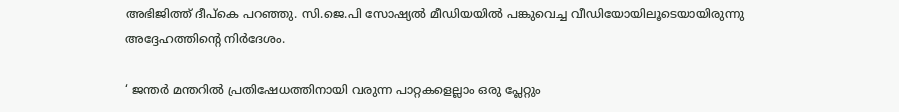അഭിജിത്ത് ദീപ്‌കെ പറഞ്ഞു. സി.ജെ.പി സോഷ്യല്‍ മീഡിയയില്‍ പങ്കുവെച്ച വീഡിയോയിലൂടെയായിരുന്നു അദ്ദേഹത്തിന്റെ നിര്‍ദേശം.

‘ ജന്തര്‍ മന്തറില്‍ പ്രതിഷേധത്തിനായി വരുന്ന പാറ്റകളെല്ലാം ഒരു പ്ലേറ്റും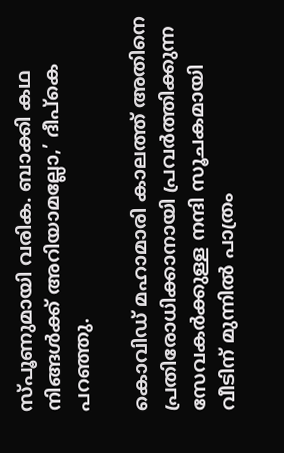സ്പൂണുമായി വരിക. ബാക്കി കഥ നിങ്ങള്‍ക്ക് അറിയാമല്ലോ,’ ദീപ്‌കെ പറഞ്ഞു.

കൊവിഡ് മഹാമാരി കാലത്ത് അതിനെ പ്രതിരോധിക്കാനായി പ്രവര്‍ത്തിക്കുന്ന സേവകര്‍ക്കുള്ള നന്ദി സൂചകമായി വീടിന് മുന്നില്‍ പാത്രം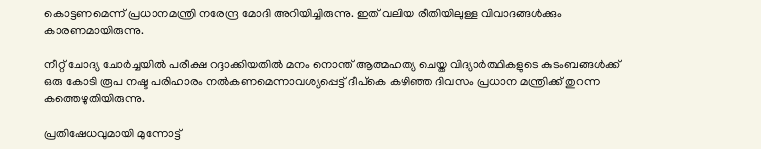കൊട്ടണമെന്ന് പ്രധാനമന്ത്രി നരേന്ദ്ര മോദി അറിയിച്ചിരുന്നു. ഇത് വലിയ രീതിയിലുള്ള വിവാദങ്ങള്‍ക്കും കാരണമായിരുന്നു.

നീറ്റ് ചോദ്യ ചോര്‍ച്ചയില്‍ പരീക്ഷ റദ്ദാക്കിയതില്‍ മനം നൊന്ത് ആത്മഹത്യ ചെയ്ത വിദ്യാര്‍ത്ഥികളുടെ കുടംബങ്ങള്‍ക്ക് ഒരു കോടി രൂപ നഷ്ട പരിഹാരം നല്‍കണമെന്നാവശ്യപ്പെട്ട് ദീപ്‌കെ കഴിഞ്ഞ ദിവസം പ്രധാന മന്ത്രിക്ക് തുറന്ന കത്തെഴുതിയിരുന്നു.

പ്രതിഷേധവുമായി മുന്നോട്ട്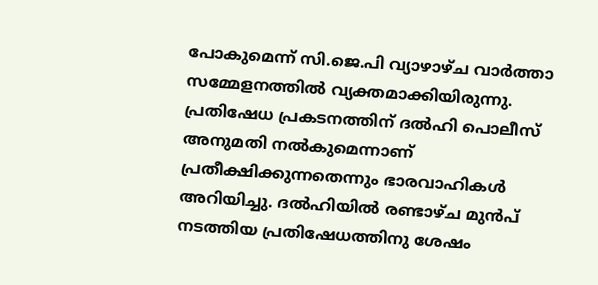പോകുമെന്ന് സി.ജെ.പി വ്യാഴാഴ്ച വാര്‍ത്താ സമ്മേളനത്തില്‍ വ്യക്തമാക്കിയിരുന്നു. പ്രതിഷേധ പ്രകടനത്തിന് ദല്‍ഹി പൊലീസ് അനുമതി നല്‍കുമെന്നാണ് പ്രതീക്ഷിക്കുന്നതെന്നും ഭാരവാഹികള്‍ അറിയിച്ചു. ദല്‍ഹിയില്‍ രണ്ടാഴ്ച മുന്‍പ് നടത്തിയ പ്രതിഷേധത്തിനു ശേഷം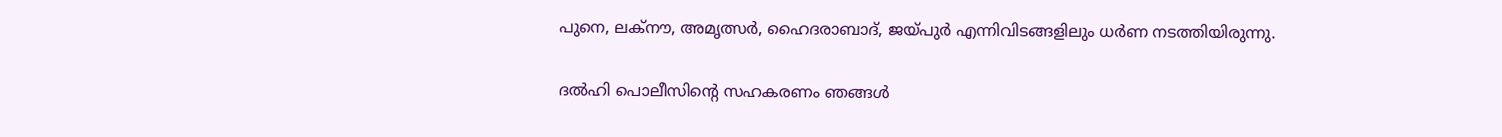പുനെ, ലക്നൗ, അമൃത്സര്‍, ഹൈദരാബാദ്, ജയ്പുര്‍ എന്നിവിടങ്ങളിലും ധര്‍ണ നടത്തിയിരുന്നു.

ദല്‍ഹി പൊലീസിന്റെ സഹകരണം ഞങ്ങള്‍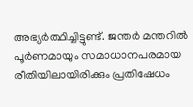അഭ്യര്‍ത്ഥിച്ചിട്ടുണ്ട്. ജന്തര്‍ മന്തറില്‍ പൂര്‍ണമായും സമാധാനപരമായ രീതിയിലായിരിക്കും പ്രതിഷേധം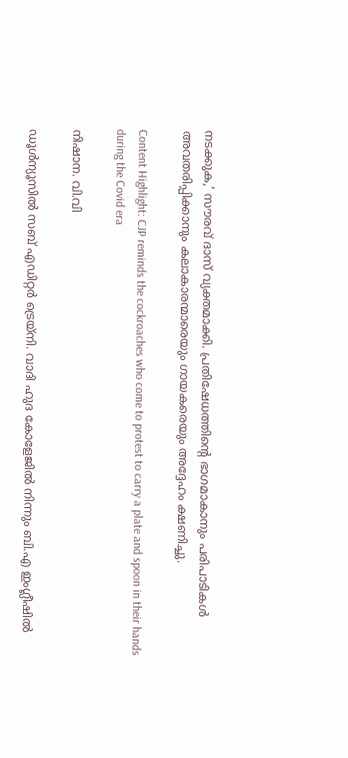നടക്കുക,’ സൗരവ് ദാസ് വ്യക്തമാക്കി. പ്രതിഷേധത്തിന്റെ ഭാഗമാകാനും പരിപാടികള്‍ അവതരിപ്പിക്കാനും കലാകാരന്മാരെയും ഗായകരെയും അദ്ദേഹം ക്ഷണിച്ചു.

Content Highlight: CJP reminds the cockroaches who come to protest to carry a plate and spoon in their hands during the Covid era

നിഷാന. വി.വി

ഡൂള്‍ന്യൂസില്‍ സബ് എഡിറ്റര്‍ ട്രെയ്‌നി. വാദി ഹുദ കോളേജില്‍ നിന്നും ബി.എ ഇംഗ്ലീഷില്‍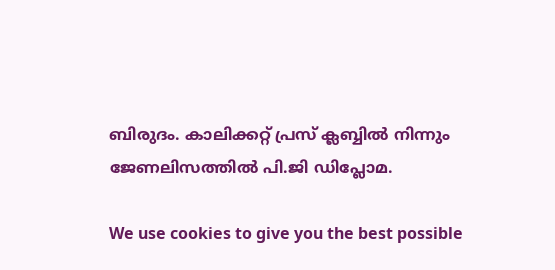ബിരുദം. കാലിക്കറ്റ് പ്രസ് ക്ലബ്ബില്‍ നിന്നും ജേണലിസത്തില്‍ പി.ജി ഡിപ്ലോമ.

We use cookies to give you the best possible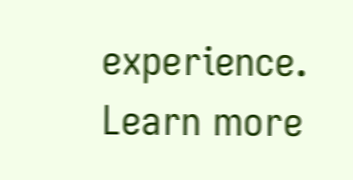experience. Learn more